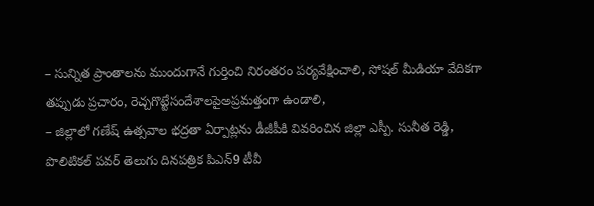– సున్నిత ప్రాంతాలను ముందుగానే గుర్తించి నిరంతరం పర్యవేక్షించాలి, సోషల్ మీడియా వేదికగా తప్పుడు ప్రచారం, రెచ్చగొట్టేసందేశాలపైఅప్రమత్తంగా ఉండాలి,
– జిల్లాలో గణేష్ ఉత్సవాల భద్రతా ఏర్పాట్లను డీజీపీకి వివరించిన జిల్లా ఎస్పీ. సునీత రెడ్డి,
పొలిటికల్ పవర్ తెలుగు దినపత్రిక పిఎన్9 టీవీ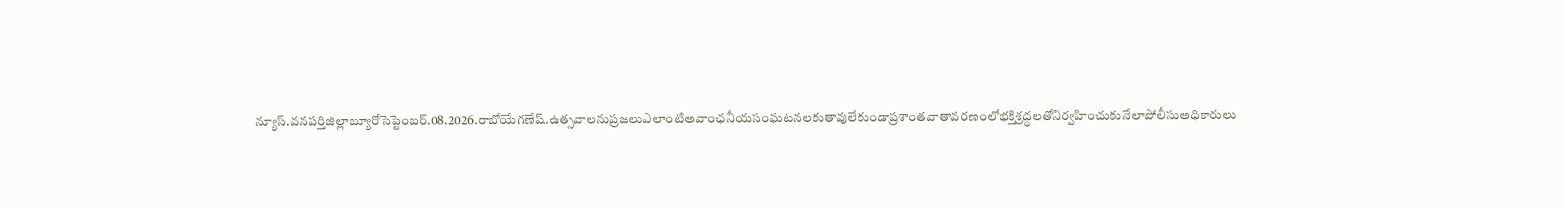న్యూస్.వనపర్తిజిల్లాబ్యూరోసెప్టెంబర్.08.2026.రాబోయేగణేష్.ఉత్సవాలనుప్రజలుఎలాంటిఅవాంఛనీయసంఘటనలకుతావులేకుండాప్రశాంతవాతావరణంలోభక్తిశ్రద్ధలతోనిర్వహించుకునేలాపోలీసుఅధికారులు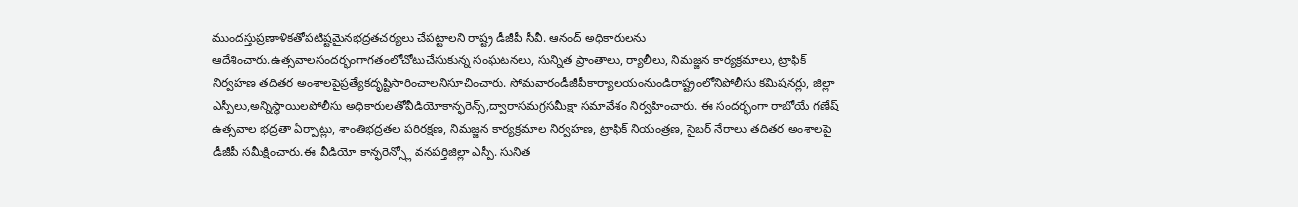ముందస్తుప్రణాళికతోపటిష్టమైనభద్రతచర్యలు చేపట్టాలని రాష్ట్ర డీజీపీ సీవీ. ఆనంద్ అధికారులను ఆదేశించారు.ఉత్సవాలసందర్భంగాగతంలోచోటుచేసుకున్న సంఘటనలు, సున్నిత ప్రాంతాలు, ర్యాలీలు, నిమజ్జన కార్యక్రమాలు, ట్రాఫిక్ నిర్వహణ తదితర అంశాలపైప్రత్యేకదృష్టిసారించాలనిసూచించారు. సోమవారండీజీపీకార్యాలయంనుండిరాష్ట్రంలోనిపోలీసు కమిషనర్లు, జిల్లా ఎస్పీలు,అన్నిస్థాయిలపోలీసు అధికారులతోవీడియోకాన్ఫరెన్స్,ద్వారాసమగ్రసమీక్షా సమావేశం నిర్వహించారు. ఈ సందర్భంగా రాబోయే గణేష్ ఉత్సవాల భద్రతా ఏర్పాట్లు, శాంతిభద్రతల పరిరక్షణ, నిమజ్జన కార్యక్రమాల నిర్వహణ, ట్రాఫిక్ నియంత్రణ, సైబర్ నేరాలు తదితర అంశాలపై డీజీపీ సమీక్షించారు.ఈ వీడియో కాన్ఫరెన్స్లో వనపర్తిజిల్లా ఎస్పీ. సునిత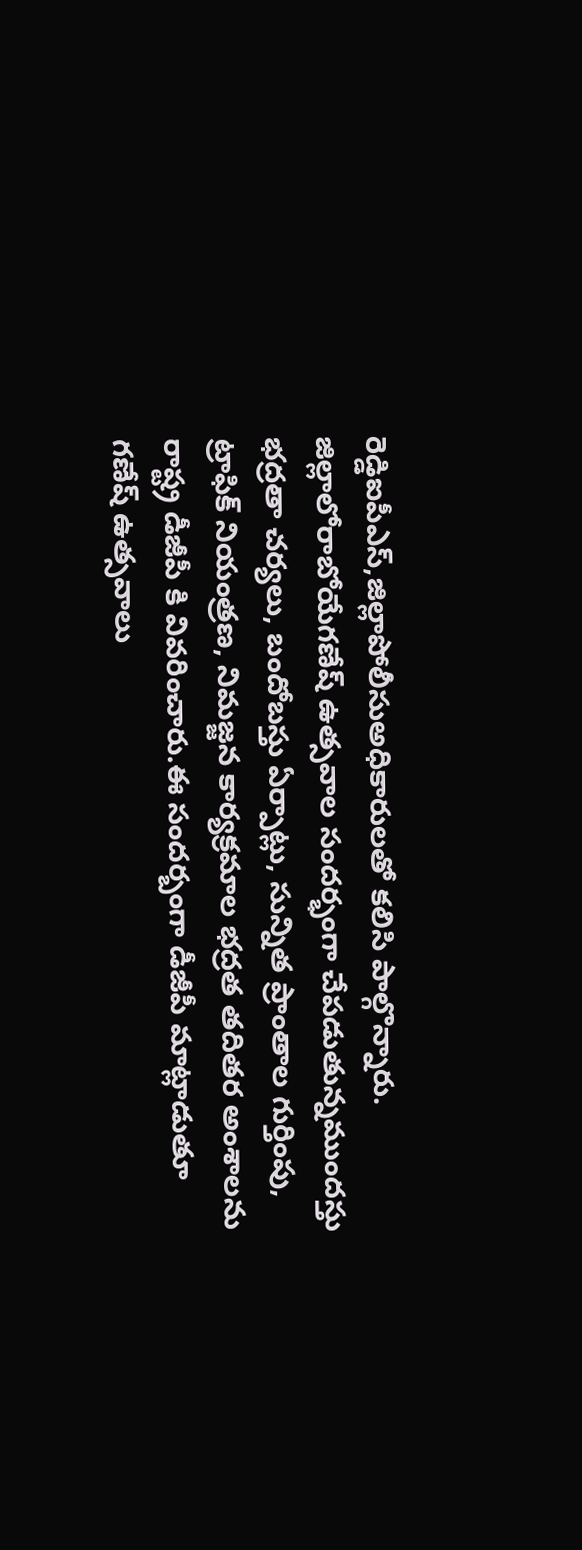రెడ్డిఐపీఎస్,జిల్లాపోలీసుఅధికారులతో కలిసి పాల్గొన్నారు. జిల్లాలోరాబోయేగణేష్ ఉత్సవాల సందర్భంగా చేపడుతున్నముందస్తు భద్రతా చర్యలు, బందోబస్తు ఏర్పాట్లు, సున్నిత ప్రాంతాల గుర్తింపు, ట్రాఫిక్ నియంత్రణ, నిమజ్జన కార్యక్రమాల భద్రత తదితర అంశాలను రాష్ట్ర డీజీపీ కి వివరించారు.ఈ సందర్బంగా డీజీపీ మాట్లాడుతూ గణేష్ ఉత్సవాలు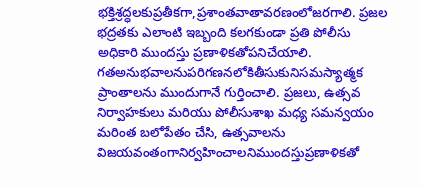భక్తిశ్రద్ధలకుప్రతీకగా,ప్రశాంతవాతావరణంలోజరగాలి. ప్రజల భద్రతకు ఎలాంటి ఇబ్బంది కలగకుండా ప్రతి పోలీసు అధికారి ముందస్తు ప్రణాళికతోపనిచేయాలి. గతఅనుభవాలనుపరిగణనలోకితీసుకునిసమస్యాత్మక ప్రాంతాలను ముందుగానే గుర్తించాలి. ప్రజలు, ఉత్సవ నిర్వాహకులు మరియు పోలీసుశాఖ మధ్య సమన్వయం మరింత బలోపేతం చేసి, ఉత్సవాలను విజయవంతంగానిర్వహించాలనిముందస్తుప్రణాళికతో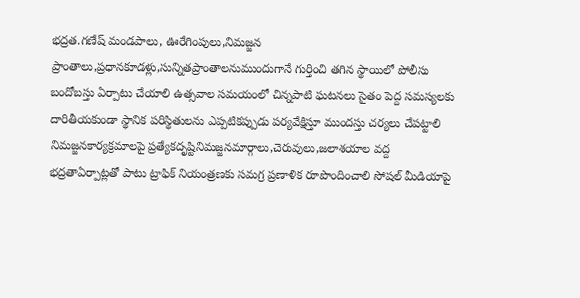భద్రత.గణేష్ మండపాలు, ఊరేగింపులు,నిమజ్జన ప్రాంతాలు,ప్రధానకూడళ్లు,సున్నితప్రాంతాలనుముందుగానే గుర్తించి తగిన స్థాయిలో పోలీసు బందోబస్తు ఏర్పాటు చేయాలి ఉత్సవాల సమయంలో చిన్నపాటి ఘటనలు సైతం పెద్ద సమస్యలకు దారితీయకుండా స్థానిక పరిస్థితులను ఎప్పటికప్పుడు పర్యవేక్షిస్తూ ముందస్తు చర్యలు చేపట్టాలి నిమజ్జనకార్యక్రమాలపై ప్రత్యేకదృష్టినిమజ్జనమార్గాలు,చెరువులు,జలాశయాల వద్ద భద్రతాఏర్పాట్లతో పాటు ట్రాఫిక్ నియంత్రణకు సమగ్ర ప్రణాళిక రూపొందించాలి సోషల్ మీడియాపై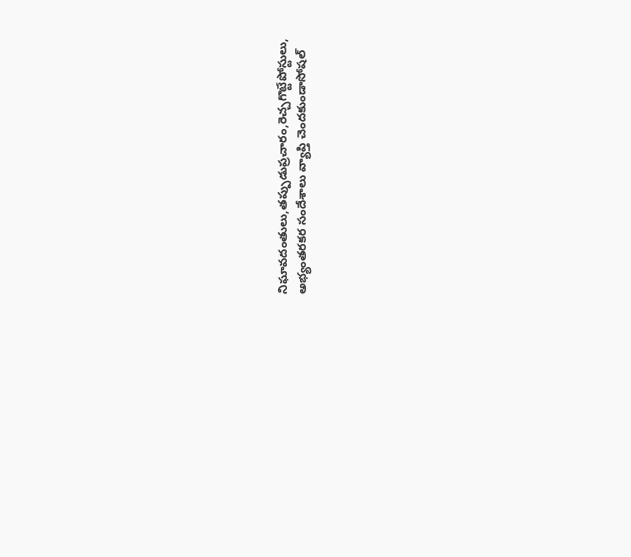నిఘావదంతులు,తప్పుడుప్రచారం,రెచ్చగొట్టేపోస్టులు, అభ్యంతరకర సందేశాలు వ్యాప్తి చెందకుండాసోషల్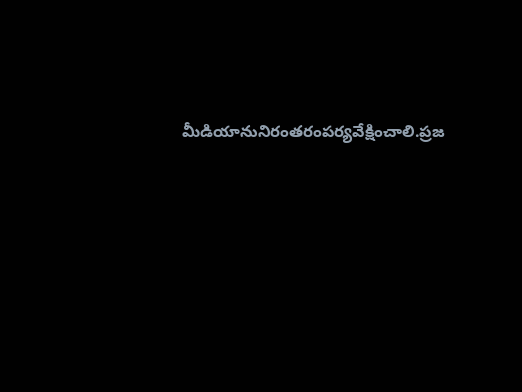మీడియానునిరంతరంపర్యవేక్షించాలి.ప్రజ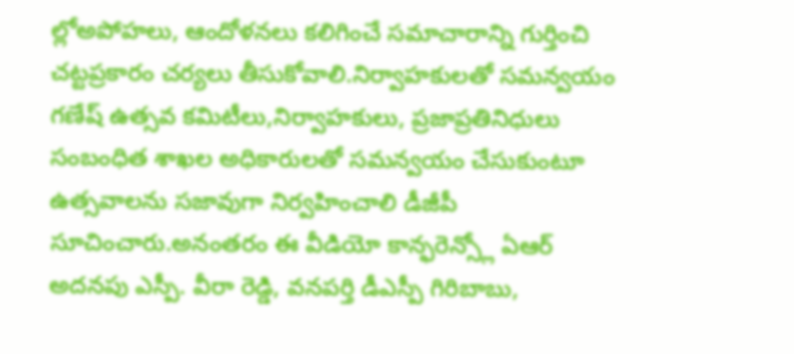ల్లోఅపోహలు, ఆందోళనలు కలిగించే సమాచారాన్ని గుర్తించి చట్టప్రకారం చర్యలు తీసుకోవాలి.నిర్వాహకులతో సమన్వయం గణేష్ ఉత్సవ కమిటీలు,నిర్వాహకులు, ప్రజాప్రతినిధులు సంబంధిత శాఖల అధికారులతో సమన్వయం చేసుకుంటూ ఉత్సవాలను సజావుగా నిర్వహించాలి డీజీపీ సూచించారు.అనంతరం ఈ వీడియో కాన్ఫరెన్స్లో ఏఆర్ అదనపు ఎస్పీ. వీరా రెడ్డి, వనపర్తి డీఎస్పీ గిరిబాబు,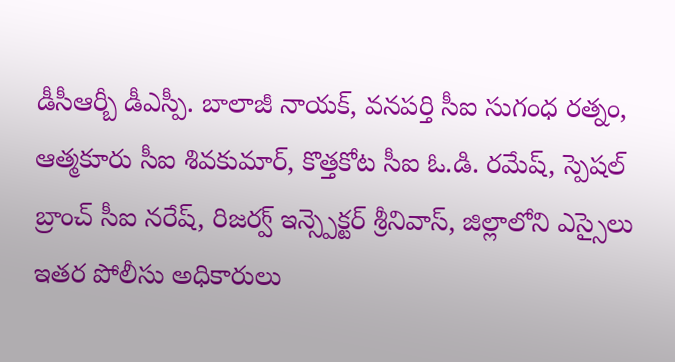డీసీఆర్బీ డీఎస్పీ. బాలాజీ నాయక్, వనపర్తి సీఐ సుగంధ రత్నం, ఆత్మకూరు సీఐ శివకుమార్, కొత్తకోట సీఐ ఓ.డి. రమేష్, స్పెషల్ బ్రాంచ్ సీఐ నరేష్, రిజర్వ్ ఇన్స్పెక్టర్ శ్రీనివాస్, జిల్లాలోని ఎస్సైలు ఇతర పోలీసు అధికారులు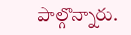పాల్గొన్నారు.